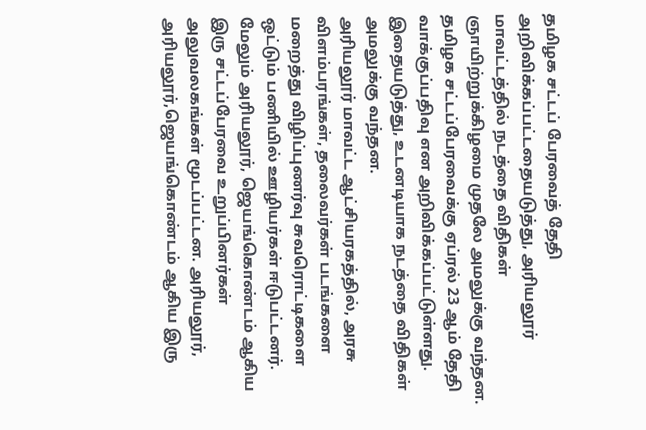தமிழக சட்டப் பேரவைத் தேதி அறிவிக்கப்பட்டதையடுத்து, அரியலூர் மாவட்டத்தில் நடத்தை விதிகள் ஞாயிற்றுக்கிழமை முதலே அமலுக்கு வந்தன.
தமிழக சட்டப்பேரவைக்கு ஏப்ரல் 23 ஆம் தேதி வாக்குப்பதிவு என அறிவிக்கப்பட்டுள்ளது. இதையடுத்து, உடனடியாக நடத்தை விதிகள் அமலுக்கு வந்தன.
அரியலூர் மாவட்ட ஆட்சியரகத்தில், அரசு விளம்பரங்கள், தலைவர்கள் படங்களை மறைத்து விழிப்புணர்வு சுவரொட்டிகளை ஒட்டும் பணியில் ஊழியர்கள் ஈடுபட்டனர்.
மேலும் அரியலூர், ஜெயங்கொண்டம் ஆகிய இரு சட்டப்பேரவை உறுப்பினர்கள் அலுவலகங்கள் மூடப்பட்டன. அரியலூர், அரியலூர்,ஜெயங்கொண்டம் ஆகிய இரு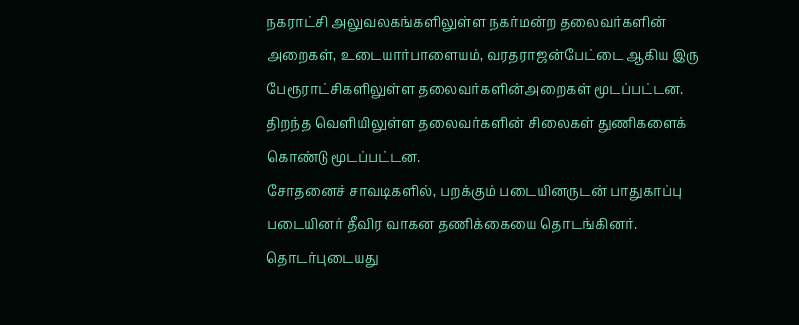நகராட்சி அலுவலகங்களிலுள்ள நகர்மன்ற தலைவர்களின் அறைகள், உடையார்பாளையம், வரதராஜன்பேட்டை ஆகிய இரு பேரூராட்சிகளிலுள்ள தலைவர்களின்அறைகள் மூடப்பட்டன. திறந்த வெளியிலுள்ள தலைவர்களின் சிலைகள் துணிகளைக் கொண்டு மூடப்பட்டன.
சோதனைச் சாவடிகளில், பறக்கும் படையினருடன் பாதுகாப்பு படையினர் தீவிர வாகன தணிக்கையை தொடங்கினர்.
தொடர்புடையது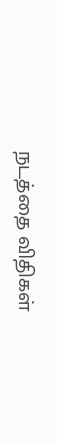நடத்தை விதிகள்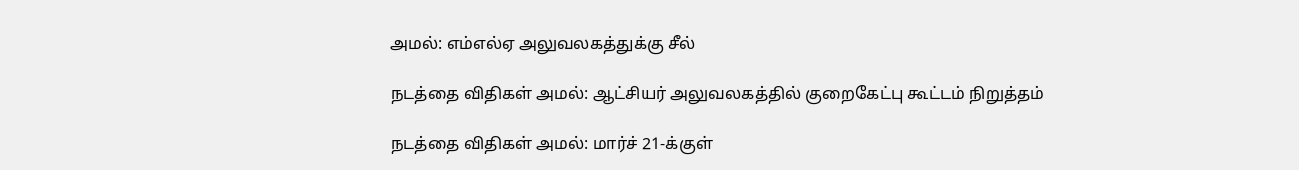அமல்: எம்எல்ஏ அலுவலகத்துக்கு சீல்

நடத்தை விதிகள் அமல்: ஆட்சியர் அலுவலகத்தில் குறைகேட்பு கூட்டம் நிறுத்தம்

நடத்தை விதிகள் அமல்: மார்ச் 21-க்குள்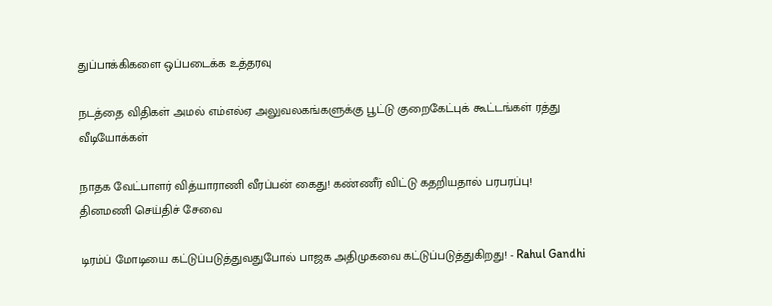துப்பாக்கிகளை ஒப்படைக்க உத்தரவு

நடத்தை விதிகள் அமல் எம்எல்ஏ அலுவலகங்களுக்கு பூட்டு குறைகேட்புக் கூட்டங்கள் ரத்து
வீடியோக்கள்

நாதக வேட்பாளர் வித்யாராணி வீரப்பன் கைது! கண்ணீர் விட்டு கதறியதால் பரபரப்பு!
தினமணி செய்திச் சேவை

டிரம்ப் மோடியை கட்டுப்படுத்துவதுபோல் பாஜக அதிமுகவை கட்டுப்படுத்துகிறது! - Rahul Gandhi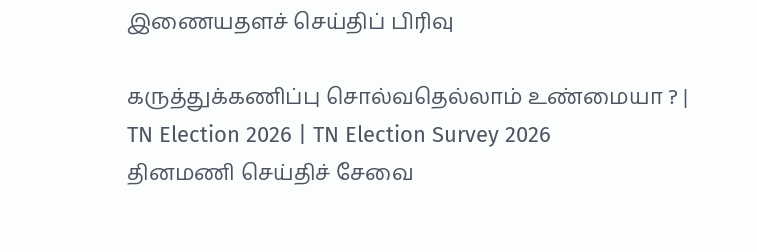இணையதளச் செய்திப் பிரிவு

கருத்துக்கணிப்பு சொல்வதெல்லாம் உண்மையா ? | TN Election 2026 | TN Election Survey 2026
தினமணி செய்திச் சேவை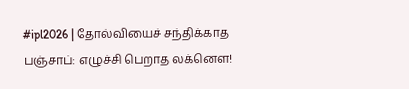#ipl2026 | தோல்வியைச் சந்திக்காத பஞ்சாப்: எழுச்சி பெறாத லக்னௌ!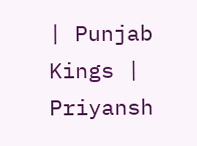| Punjab Kings | Priyansh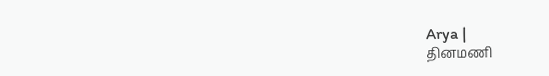Arya |
தினமணி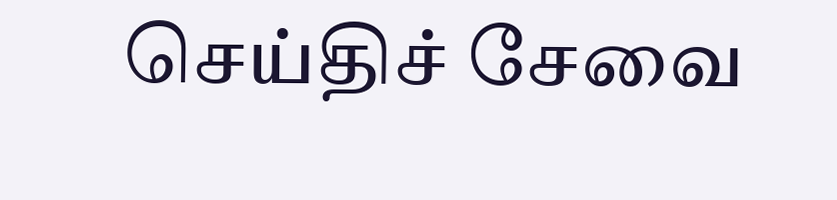செய்திச் சேவை